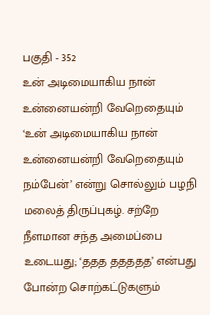பகுதி - 352
உன் அடிமையாகிய நான் உன்னையன்றி வேறெதையும்
‘உன் அடிமையாகிய நான் உன்னையன்றி வேறெதையும் நம்பேன்’ என்று சொல்லும் பழநி மலைத் திருப்புகழ். சற்றே நீளமான சந்த அமைப்பை உடையது; ‘ததத ததததத’ என்பது போன்ற சொற்கட்டுகளும்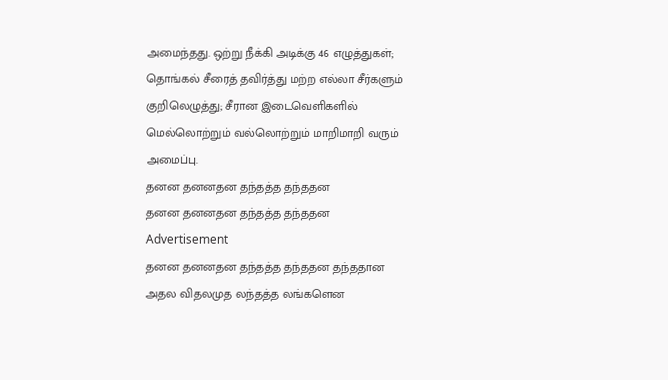அமைந்தது. ஒற்று நீக்கி அடிக்கு 46 எழுத்துகள்; தொங்கல் சீரைத் தவிர்த்து மற்ற எல்லா சீர்களும் குறிலெழுத்து; சீரான இடைவெளிகளில் மெல்லொற்றும் வல்லொற்றும் மாறிமாறி வரும் அமைப்பு.
தனன தனனதன தந்தத்த தந்ததன
தனன தனனதன தந்தத்த தந்ததன
Advertisement
தனன தனனதன தந்தத்த தந்ததன தந்ததான
அதல விதலமுத லந்தத்த லங்களென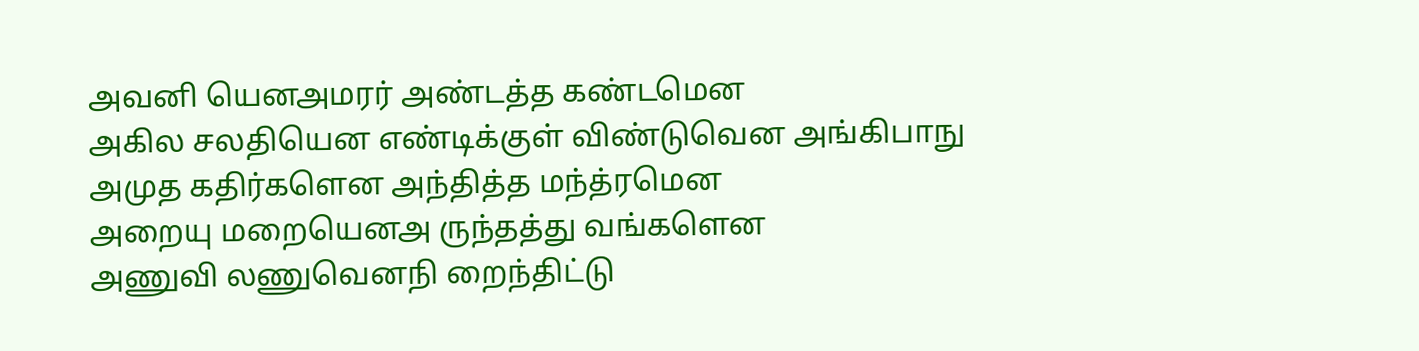அவனி யெனஅமரர் அண்டத்த கண்டமென
அகில சலதியென எண்டிக்குள் விண்டுவென அங்கிபாநு
அமுத கதிர்களென அந்தித்த மந்த்ரமென
அறையு மறையெனஅ ருந்தத்து வங்களென
அணுவி லணுவெனநி றைந்திட்டு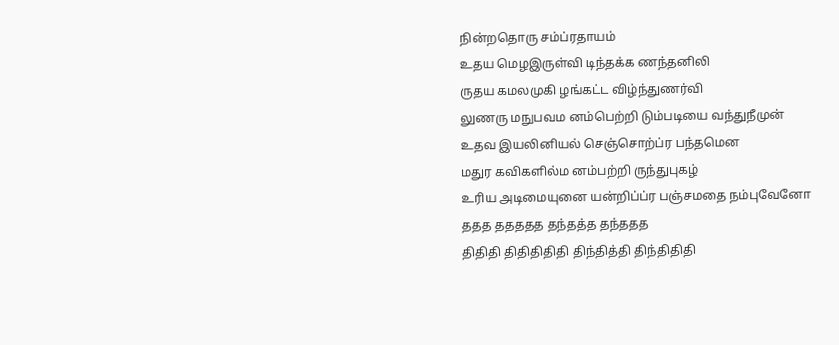நின்றதொரு சம்ப்ரதாயம்
உதய மெழஇருள்வி டிந்தக்க ணந்தனிலி
ருதய கமலமுகி ழங்கட்ட விழ்ந்துணர்வி
லுணரு மநுபவம னம்பெற்றி டும்படியை வந்துநீமுன்
உதவ இயலினியல் செஞ்சொற்ப்ர பந்தமென
மதுர கவிகளில்ம னம்பற்றி ருந்துபுகழ்
உரிய அடிமையுனை யன்றிப்ப்ர பஞ்சமதை நம்புவேனோ
ததத ததததத தந்தத்த தந்ததத
திதிதி திதிதிதிதி திந்தித்தி திந்திதிதி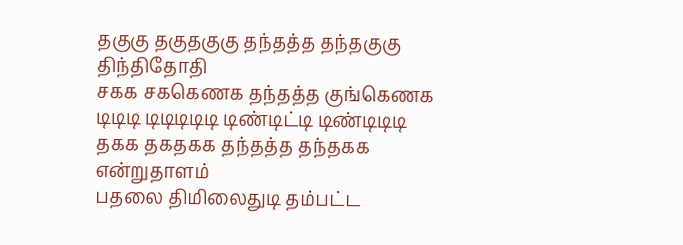தகுகு தகுதகுகு தந்தத்த தந்தகுகு திந்திதோதி
சகக சககெணக தந்தத்த குங்கெணக
டிடிடி டிடிடிடிடி டிண்டிட்டி டிண்டிடிடி
தகக தகதகக தந்தத்த தந்தகக என்றுதாளம்
பதலை திமிலைதுடி தம்பட்ட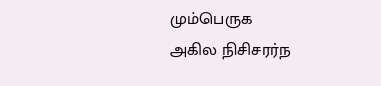மும்பெருக
அகில நிசிசரர்ந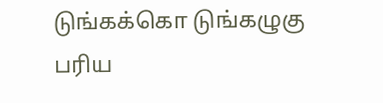டுங்கக்கொ டுங்கழுகு
பரிய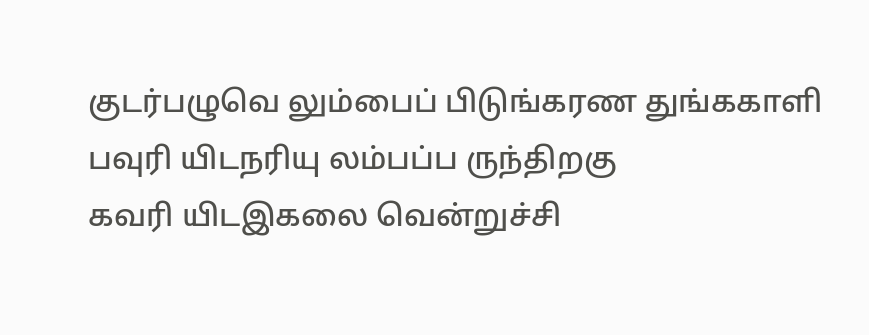குடர்பழுவெ லும்பைப் பிடுங்கரண துங்ககாளி
பவுரி யிடநரியு லம்பப்ப ருந்திறகு
கவரி யிடஇகலை வென்றுச்சி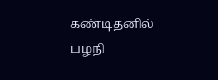கண்டிதனில்
பழநி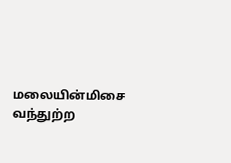மலையின்மிசை வந்துற்ற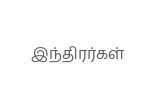இந்திரர்கள்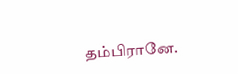தம்பிரானே.